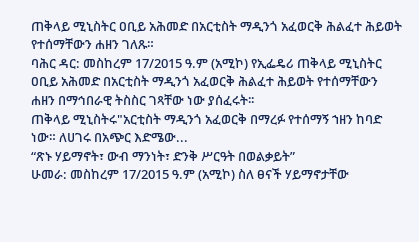ጠቅላይ ሚኒስትር ዐቢይ አሕመድ በአርቲስት ማዲንጎ አፈወርቅ ሕልፈተ ሕይወት የተሰማቸውን ሐዘን ገለጹ።
ባሕር ዳር: መስከረም 17/2015 ዓ.ም (አሚኮ) የኢፌዴሪ ጠቅላይ ሚኒስትር ዐቢይ አሕመድ በአርቲስት ማዲንጎ አፈወርቅ ሕልፈተ ሕይወት የተሰማቸውን ሐዘን በማኅበራዊ ትስስር ገጻቸው ነው ያሰፈሩት፡፡
ጠቅላይ ሚኒስትሩ"አርቲስት ማዲንጎ አፈወርቅ በማረፉ የተሰማኝ ኀዘን ከባድ ነው። ለሀገሩ በአጭር እድሜው...
“ጽኑ ሃይማኖት፣ ውብ ማንነት፣ ድንቅ ሥርዓት በወልቃይት”
ሁመራ: መስከረም 17/2015 ዓ.ም (አሚኮ) ስለ ፀናች ሃይማኖታቸው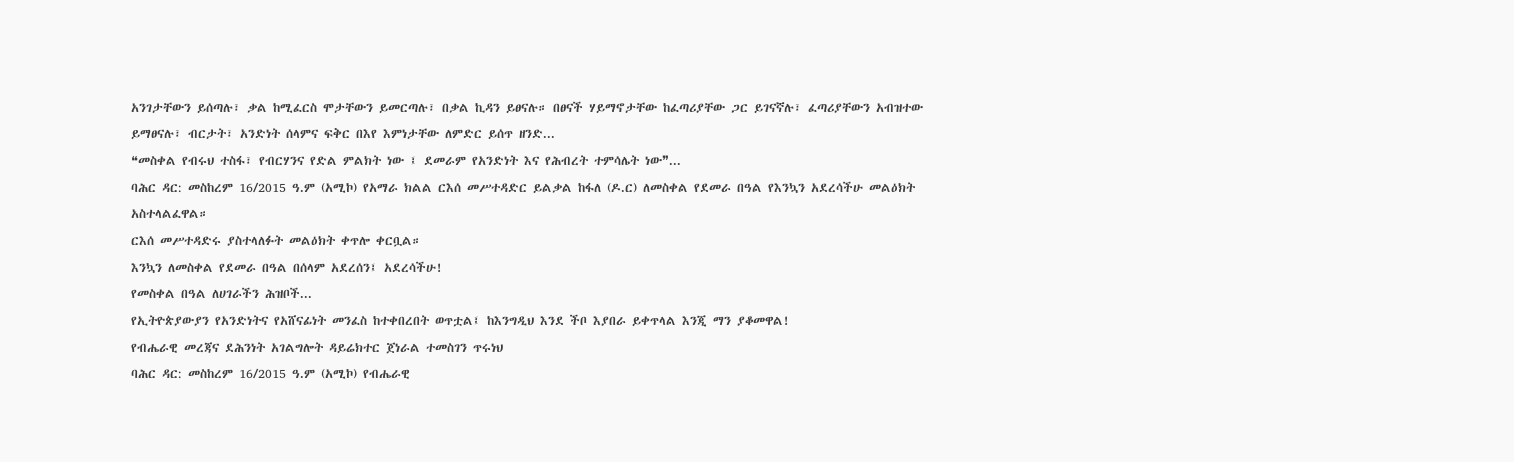አንገታቸውን ይሰጣሉ፣ ቃል ከሚፈርስ ሞታቸውን ይመርጣሉ፣ በቃል ኪዳን ይፀናሉ። በፀናች ሃይማኖታቸው ከፈጣሪያቸው ጋር ይገናኛሉ፣ ፈጣሪያቸውን አብዝተው ይማፀናሉ፣ ብርታት፣ አንድነት ሰላምና ፍቅር በእየ እምነታቸው ለምድር ይሰጥ ዘንድ...
❝መስቀል የብሩህ ተስፋ፣ የብርሃንና የድል ምልክት ነው ፤ ደመራም የአንድነት እና የሕብረት ተምሳሌት ነው❞...
ባሕር ዳር: መስከረም 16/2015 ዓ.ም (አሚኮ) የአማራ ክልል ርእሰ መሥተዳድር ይልቃል ከፋለ (ዶ.ር) ለመስቀል የደመራ በዓል የእንኳን አደረሳችሁ መልዕክት አስተላልፈዋል።
ርእሰ መሥተዳድሩ ያስተላለፉት መልዕክት ቀጥሎ ቀርቧል።
እንኳን ለመስቀል የደመራ በዓል በሰላም አደረሰን፤ አደረሳችሁ!
የመስቀል በዓል ለሀገራችን ሕዝቦች...
የኢትዮጵያውያን የአንድነትና የአሸናፊነት መንፈስ ከተቀበረበት ወጥቷል፤ ከእንግዲህ እንደ ችቦ እያበራ ይቀጥላል እንጂ ማን ያቆመዋል!
የብሔራዊ መረጃና ደሕንነት አገልግሎት ዳይሬክተር ጀነራል ተመስገን ጥሩነህ
ባሕር ዳር: መስከረም 16/2015 ዓ.ም (አሚኮ) የብሔራዊ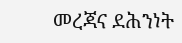መረጃና ደሕንነት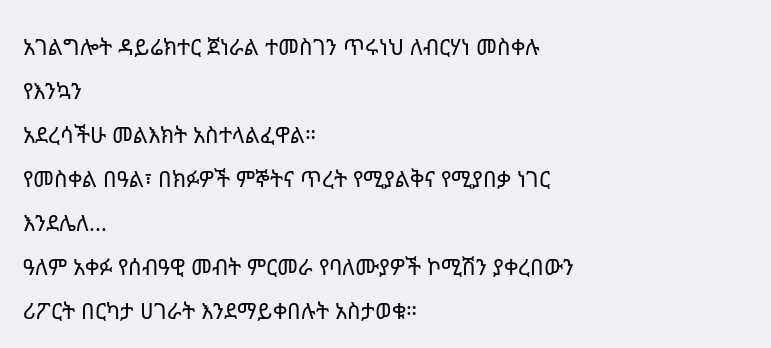አገልግሎት ዳይሬክተር ጀነራል ተመስገን ጥሩነህ ለብርሃነ መስቀሉ የእንኳን
አደረሳችሁ መልእክት አስተላልፈዋል።
የመስቀል በዓል፣ በክፉዎች ምኞትና ጥረት የሚያልቅና የሚያበቃ ነገር እንደሌለ...
ዓለም አቀፉ የሰብዓዊ መብት ምርመራ የባለሙያዎች ኮሚሽን ያቀረበውን ሪፖርት በርካታ ሀገራት እንደማይቀበሉት አስታወቁ።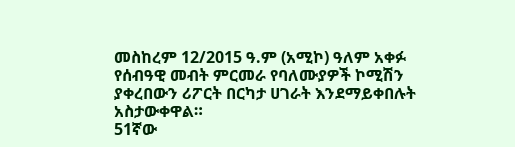መስከረም 12/2015 ዓ.ም (አሚኮ) ዓለም አቀፉ የሰብዓዊ መብት ምርመራ የባለሙያዎች ኮሚሽን ያቀረበውን ሪፖርት በርካታ ሀገራት እንደማይቀበሉት አስታውቀዋል።
51ኛው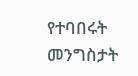የተባበሩት መንግስታት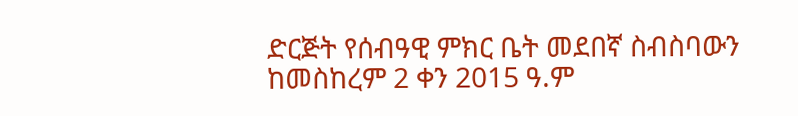ድርጅት የሰብዓዊ ምክር ቤት መደበኛ ስብስባውን ከመስከረም 2 ቀን 2015 ዓ.ም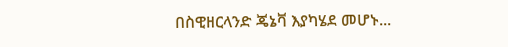በስዊዘርላንድ ጄኔቫ እያካሄደ መሆኑ...